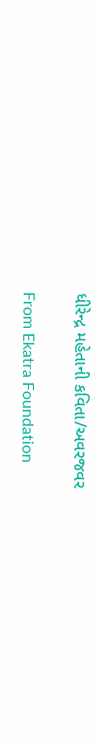ધીરેન્દ્ર મહેતાની કવિતા/અવરજવર

From Ekatra Foundation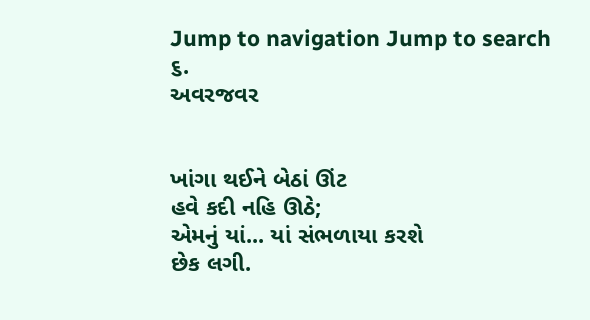Jump to navigation Jump to search
૬.
અવરજવર


ખાંગા થઈને બેઠાં ઊંટ
હવે કદી નહિ ઊઠે;
એમનું યાં... યાં સંભળાયા કરશે
છેક લગી.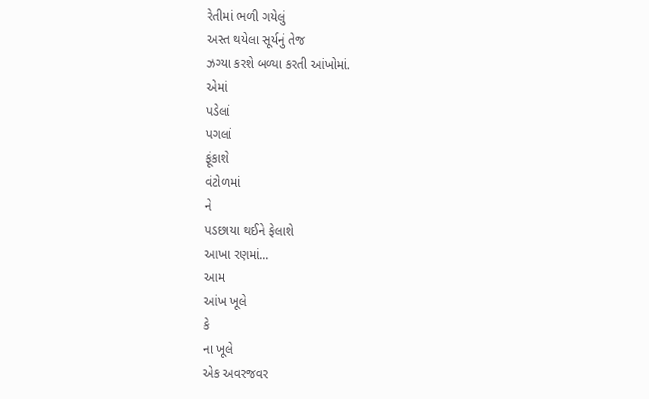રેતીમાં ભળી ગયેલું
અસ્ત થયેલા સૂર્યનું તેજ
ઝગ્યા કરશે બળ્યા કરતી આંખોમાં.
એમાં
પડેલાં
પગલાં
ફૂંકાશે
વંટોળમાં
ને
પડછાયા થઈને ફેલાશે
આખા રણમાં...
આમ
આંખ ખૂલે
કે
ના ખૂલે
એક અવરજવર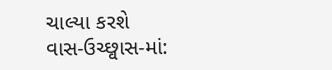ચાલ્યા કરશે
વાસ-ઉચ્છ્વાસ-માં: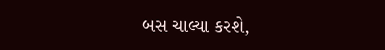બસ ચાલ્યા કરશે,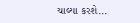ચાલ્યા કરશે...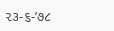૨૩-૬-’૭૮